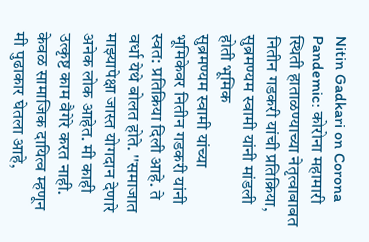Nitin Gadkari on Corona Pandemic: कोरोना महामारी स्थिती हाताळण्याच्या नेतृत्वाबाबत नितीन गडकरी यांची प्रतिक्रिया, सुब्रमण्यम स्वामी यांनी मांडली होती भूमिक
सुब्रमण्यम स्वामी यांच्या भूमिकेवर नितीन गडकरी यांनी स्वत: प्रतिक्रिया दिली आहे. ते वर्धा येथे बोलत होते. ''समाजात माझ्यापेक्षा जास्त योगदान देणारे अनेक लोक आहेत. मी काही उत्कृष्ट काम वैगेरे करत नाही. केवळ सामाजिक दायित्व म्हणून मी पुढाकार घेतला आहे,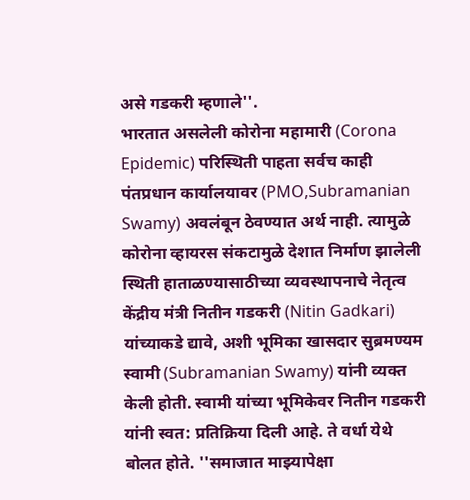असे गडकरी म्हणाले''.
भारतात असलेली कोरोना महामारी (Corona Epidemic) परिस्थिती पाहता सर्वच काही पंतप्रधान कार्यालयावर (PMO,Subramanian Swamy) अवलंबून ठेवण्यात अर्थ नाही. त्यामुळे कोरोना व्हायरस संकटामुळे देशात निर्माण झालेली स्थिती हाताळण्यासाठीच्या व्यवस्थापनाचे नेतृत्व केंद्रीय मंत्री नितीन गडकरी (Nitin Gadkari) यांच्याकडे द्यावे, अशी भूमिका खासदार सुब्रमण्यम स्वामी (Subramanian Swamy) यांनी व्यक्त केली होती. स्वामी यांच्या भूमिकेवर नितीन गडकरी यांनी स्वत: प्रतिक्रिया दिली आहे. ते वर्धा येथे बोलत होते. ''समाजात माझ्यापेक्षा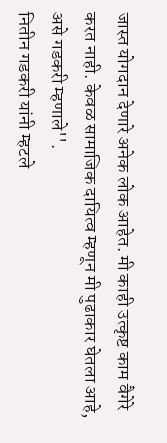जास्त योगदान देणारे अनेक लोक आहेत. मी काही उत्कृष्ट काम वैगेरे करत नाही. केवळ सामाजिक दायित्व म्हणून मी पुढाकार घेतला आहे, असे गडकरी म्हणाले''.
नितीन गडकरी यांनी म्हटले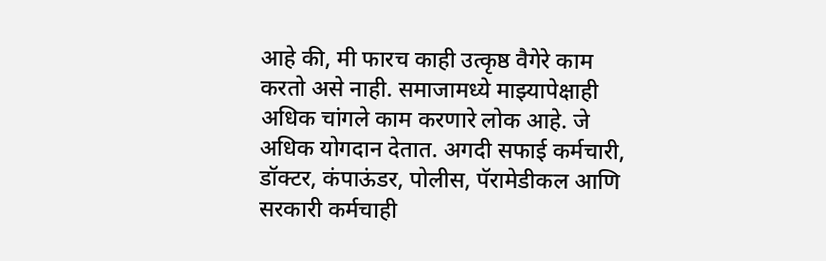आहे की, मी फारच काही उत्कृष्ठ वैगेरे काम करतो असे नाही. समाजामध्ये माझ्यापेक्षाही अधिक चांगले काम करणारे लोक आहे. जे अधिक योगदान देतात. अगदी सफाई कर्मचारी, डॉक्टर, कंपाऊंडर, पोलीस, पॅरामेडीकल आणि सरकारी कर्मचाही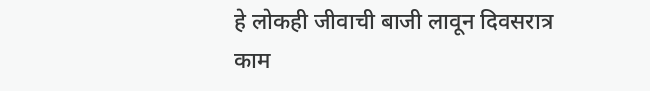हे लोकही जीवाची बाजी लावून दिवसरात्र काम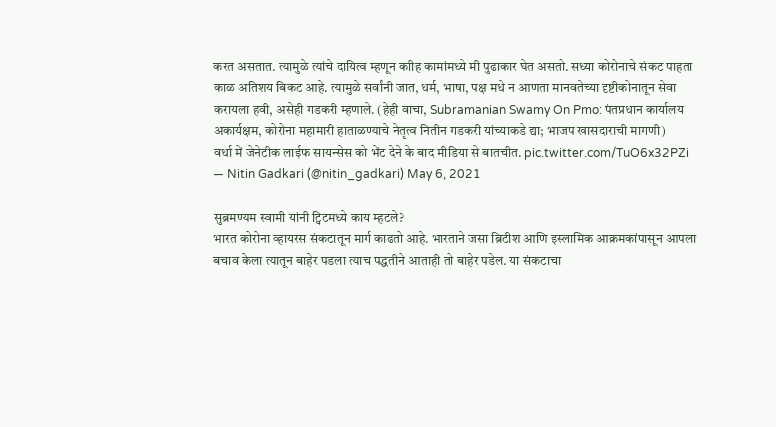करत असतात. त्यामुळे त्यांचे दायित्व म्हणून काीह कामांमध्ये मी पुढाकार घेत असतो. सध्या कोरोनाचे संकट पाहता काळ अतिशय बिकट आहे. त्यामुळे सर्वांनी जात, धर्म, भाषा, पक्ष मधे न आणता मानवतेच्या दृष्टीकोनातून सेवा करायला हवी, असेही गडकरी म्हणाले. (हेही वाचा, Subramanian Swamy On Pmo: पंतप्रधान कार्यालय अकार्यक्षम, कोरोना महामारी हाताळण्याचे नेतृत्व नितीन गडकरी यांच्याकडे द्या; भाजप खासदाराची मागणी)
वर्धा में जेनेटीक लाईफ सायन्सेस को भेंट देने के बाद मीडिया से बातचीत. pic.twitter.com/TuO6x32PZi
— Nitin Gadkari (@nitin_gadkari) May 6, 2021

सुब्रमण्यम स्वामी यांनी ट्विटमध्ये काय म्हटले?
भारत कोरोना व्हायरस संकटातून मार्ग काढतो आहे. भारताने जसा ब्रिटीश आणि इस्लामिक आक्रमकांपासून आपला बचाव केला त्यातून बाहेर पडला त्याच पद्धतीने आताही तो बाहेर पडेल. या संकटाचा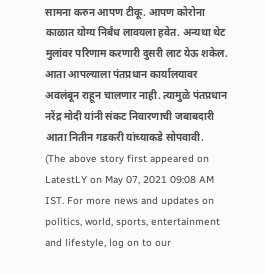सामना करुन आपण टीकू. आपण कोरोना काळात योग्य निर्बंध लावयला हवेत. अन्यथा थेट मुलांवर परिणाम करणारी दुसरी लाट येऊ शकेल. आता आपल्याला पंतप्रधान कार्यालयावर अवलंबून राहून चालणार नाही. त्यामुळे पंतप्रधान नरेंद्र मोदी यांनी संकट निवारणाची जबाबदारी आता नितीन गडकरी यांच्याकडे सोपवावी.
(The above story first appeared on LatestLY on May 07, 2021 09:08 AM IST. For more news and updates on politics, world, sports, entertainment and lifestyle, log on to our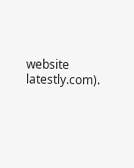website latestly.com).